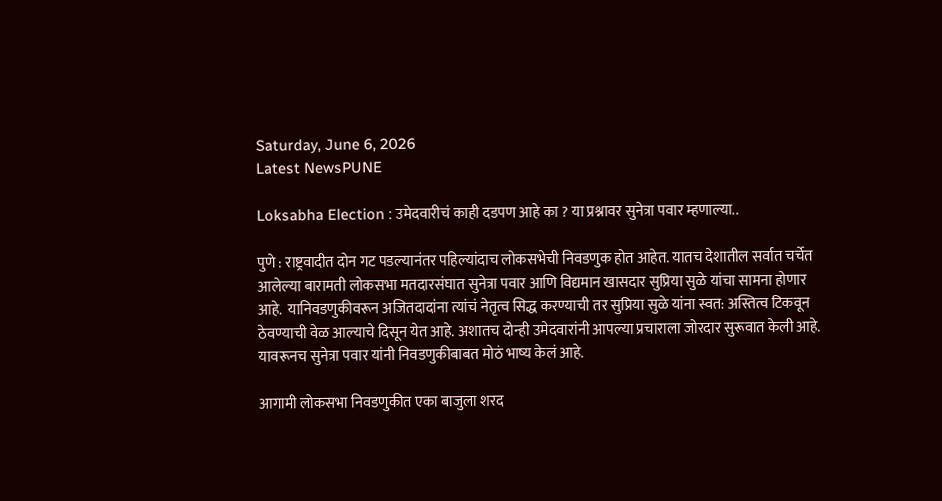Saturday, June 6, 2026
Latest NewsPUNE

Loksabha Election : उमेदवारीचं काही दडपण आहे का ? या प्रश्नावर सुनेत्रा पवार म्हणाल्या..

पुणे : राष्ट्रवादीत दोन गट पडल्यानंतर पहिल्यांदाच लोकसभेची निवडणुक होत आहेत. यातच देशातील सर्वात चर्चेत आलेल्या बारामती लोकसभा मतदारसंघात सुनेत्रा पवार आणि विद्यमान खासदार सुप्रिया सुळे यांचा सामना होणार आहे.  यानिवडणुकीवरून अजितदादांना त्यांचं नेतृत्व सिद्ध करण्याची तर सुप्रिया सुळे यांना स्वत: अस्तित्व टिकवून ठेवण्याची वेळ आल्याचे दिसून येत आहे. अशातच दोन्ही उमेदवारांनी आपल्या प्रचाराला जोरदार सुरूवात केली आहे. यावरूनच सुनेत्रा पवार यांनी निवडणुकीबाबत मोठं भाष्य केलं आहे.

आगामी लोकसभा निवडणुकीत एका बाजुला शरद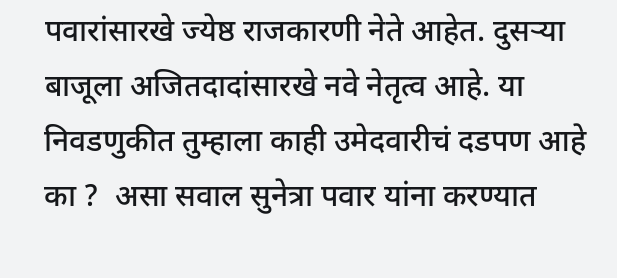पवारांसारखे ज्येष्ठ राजकारणी नेते आहेत. दुसऱ्या बाजूला अजितदादांसारखे नवे नेतृत्व आहे. या निवडणुकीत तुम्हाला काही उमेदवारीचं दडपण आहे का ?  असा सवाल सुनेत्रा पवार यांना करण्यात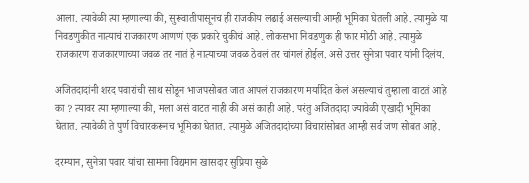आला. त्यावेळी त्या म्हणाल्या की, सुरूवातीपासूनच ही राजकीय लढाई असल्याची आम्ही भूमिका घेतली आहे. त्यामुळे या निवडणुकीत नात्याचं राजकारण आणणं एक प्रकारे चुकीचं आहे. लोकसभा निवडणुक ही फार मोठी आहे. त्यामुळे राजकारण राजकारणाच्या जवळ तर नातं हे नात्याच्या जवळ ठेवलं तर चांगलं होईल. असे उत्तर सुनेत्रा पवार यांनी दिलंय.

अजितदादांनी शरद पवारांची साथ सोडून भाजपसोबत जात आपलं राजकारण मर्यादित केलं असल्याचं तुम्हाला वाटतं आहे का ? त्यावर त्या म्हणाल्या की, मला असं वाटत नाही की असं काही आहे. परंतु अजितदादा ज्यावेळी एखादी भूमिका घेतात. त्यावेळी ते पुर्ण विचारकरूनच भूमिका घेतात. त्यामुळे अजितदादांच्या विचारांसोबत आम्ही सर्व जण सोबत आहे.

दरम्यान, सुनेत्रा पवार यांचा सामना विद्यमान खासदार सुप्रिया सुळे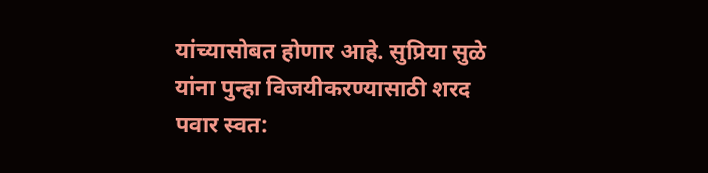यांच्यासोबत होणार आहे. सुप्रिया सुळे यांना पुन्हा विजयीकरण्यासाठी शरद पवार स्वत: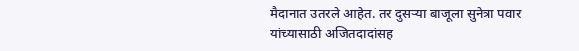मैदानात उतरले आहेत. तर दुसऱ्या बाजूला सुनेत्रा पवार यांच्यासाठी अजितदादांसह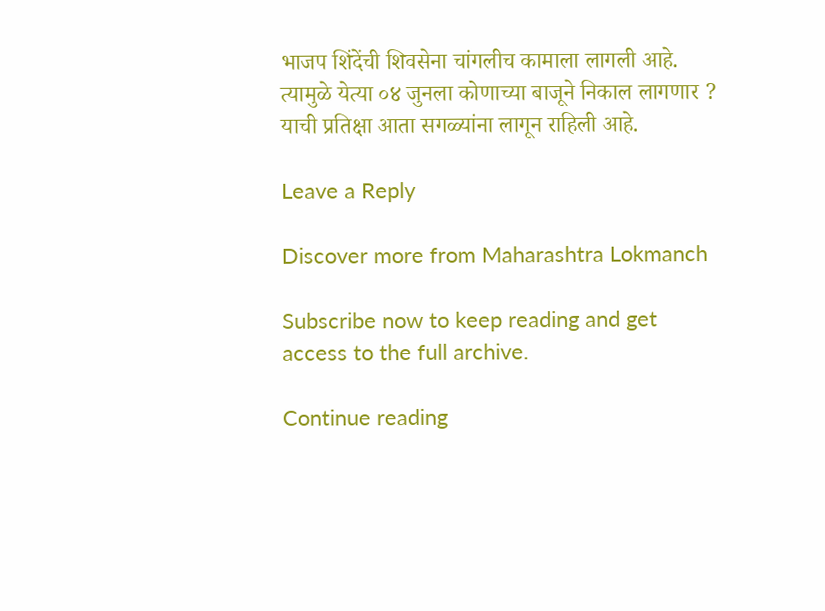भाजप शिंदेंची शिवसेना चांगलीच कामाला लागली आहे. त्यामुळे येत्या ०४ जुनला कोणाच्या बाजूने निकाल लागणार ? याची प्रतिक्षा आता सगळ्यांना लागून राहिली आहे.

Leave a Reply

Discover more from Maharashtra Lokmanch

Subscribe now to keep reading and get access to the full archive.

Continue reading